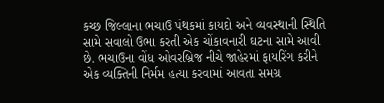કચ્છ જિલ્લાના ભચાઉ પંથકમાં કાયદો અને વ્યવસ્થાની સ્થિતિ સામે સવાલો ઉભા કરતી એક ચોંકાવનારી ઘટના સામે આવી છે. ભચાઉના વોંધ ઓવરબ્રિજ નીચે જાહેરમાં ફાયરિંગ કરીને એક વ્યક્તિની નિર્મમ હત્યા કરવામાં આવતા સમગ્ર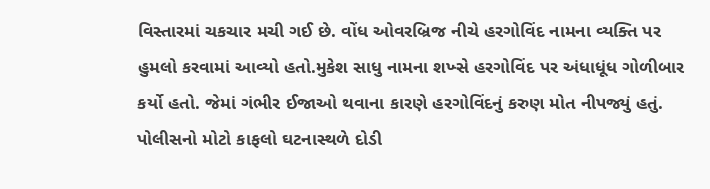વિસ્તારમાં ચકચાર મચી ગઈ છે. વોંધ ઓવરબ્રિજ નીચે હરગોવિંદ નામના વ્યક્તિ પર હુમલો કરવામાં આવ્યો હતો.મુકેશ સાધુ નામના શખ્સે હરગોવિંદ પર અંધાધૂંધ ગોળીબાર કર્યો હતો. જેમાં ગંભીર ઈજાઓ થવાના કારણે હરગોવિંદનું કરુણ મોત નીપજ્યું હતું.
પોલીસનો મોટો કાફલો ઘટનાસ્થળે દોડી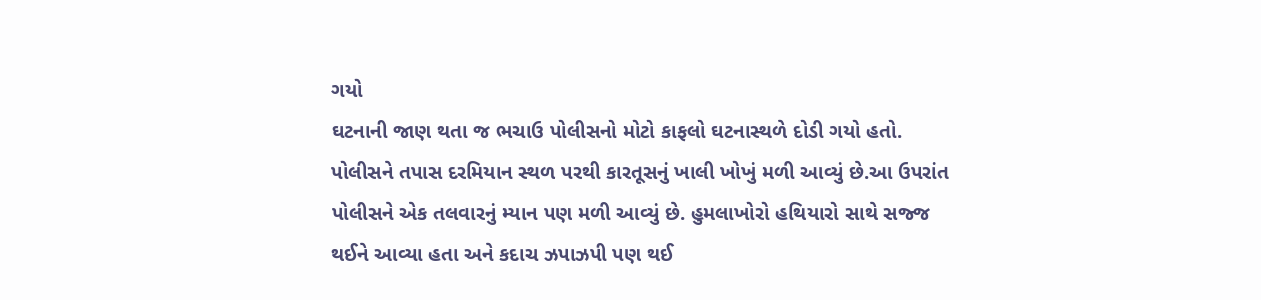ગયો
ઘટનાની જાણ થતા જ ભચાઉ પોલીસનો મોટો કાફલો ઘટનાસ્થળે દોડી ગયો હતો. પોલીસને તપાસ દરમિયાન સ્થળ પરથી કારતૂસનું ખાલી ખોખું મળી આવ્યું છે.આ ઉપરાંત પોલીસને એક તલવારનું મ્યાન પણ મળી આવ્યું છે. હુમલાખોરો હથિયારો સાથે સજ્જ થઈને આવ્યા હતા અને કદાચ ઝપાઝપી પણ થઈ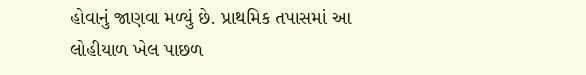હોવાનું જાણવા મળ્યું છે. પ્રાથમિક તપાસમાં આ લોહીયાળ ખેલ પાછળ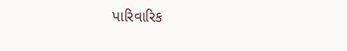પારિવારિક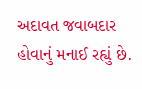અદાવત જવાબદાર હોવાનું મનાઈ રહ્યું છે.